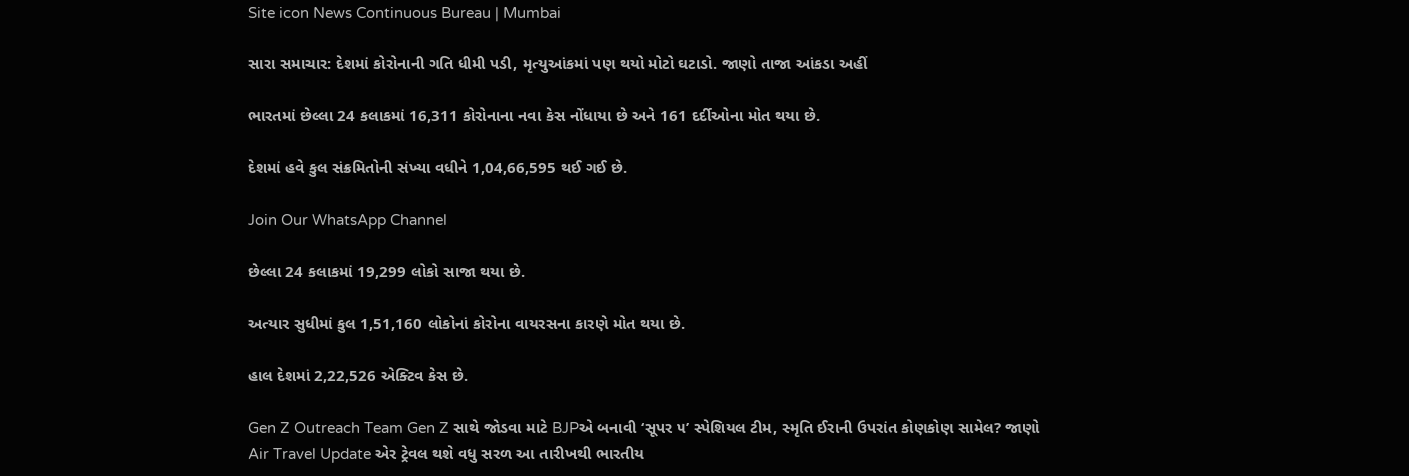Site icon News Continuous Bureau | Mumbai

સારા સમાચાર: દેશમાં કોરોનાની ગતિ ધીમી પડી, મૃત્યુઆંકમાં પણ થયો મોટો ઘટાડો. જાણો તાજા આંકડા અહીં

ભારતમાં છેલ્લા 24 કલાકમાં 16,311 કોરોનાના નવા કેસ નોંધાયા છે અને 161 દર્દીઓના મોત થયા છે.

દેશમાં હવે કુલ સંક્રમિતોની સંખ્યા વધીને 1,04,66,595 થઈ ગઈ છે.

Join Our WhatsApp Channel

છેલ્લા 24 કલાકમાં 19,299 લોકો સાજા થયા છે.

અત્યાર સુધીમાં કુલ 1,51,160 લોકોનાં કોરોના વાયરસના કારણે મોત થયા છે.

હાલ દેશમાં 2,22,526 એક્ટિવ કેસ છે.

Gen Z Outreach Team Gen Z સાથે જોડવા માટે BJPએ બનાવી ‘સૂપર ૫’ સ્પેશિયલ ટીમ, સ્મૃતિ ઈરાની ઉપરાંત કોણકોણ સામેલ? જાણો
Air Travel Update એર ટ્રેવલ થશે વધુ સરળ આ તારીખથી ભારતીય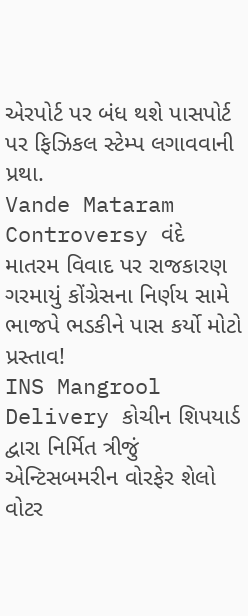એરપોર્ટ પર બંધ થશે પાસપોર્ટ પર ફિઝિકલ સ્ટેમ્પ લગાવવાની પ્રથા.
Vande Mataram Controversy વંદે માતરમ વિવાદ પર રાજકારણ ગરમાયું કોંગ્રેસના નિર્ણય સામે ભાજપે ભડકીને પાસ કર્યો મોટો પ્રસ્તાવ!
INS Mangrool Delivery કોચીન શિપયાર્ડ દ્વારા નિર્મિત ત્રીજું એન્ટિસબમરીન વોરફેર શેલો વોટર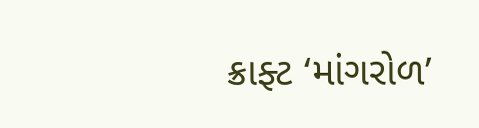ક્રાફ્ટ ‘માંગરોળ’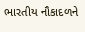ભારતીય નૌકાદળને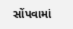સોંપવામાં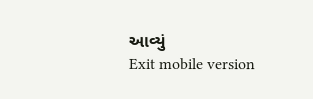આવ્યું
Exit mobile version